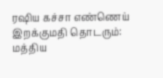ரஷிய கச்சா எண்ணெய் இறக்குமதி தொடரும்: மத்திய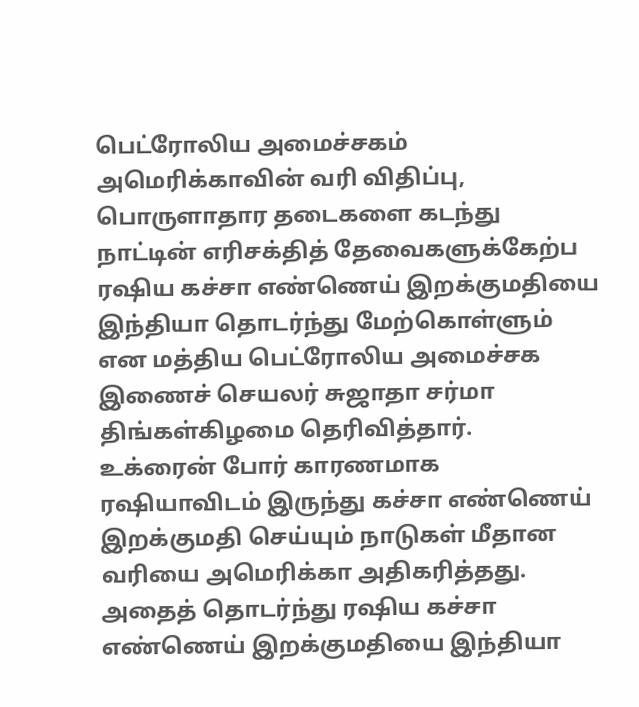பெட்ரோலிய அமைச்சகம்
அமெரிக்காவின் வரி விதிப்பு, பொருளாதார தடைகளை கடந்து நாட்டின் எரிசக்தித் தேவைகளுக்கேற்ப ரஷிய கச்சா எண்ணெய் இறக்குமதியை இந்தியா தொடர்ந்து மேற்கொள்ளும் என மத்திய பெட்ரோலிய அமைச்சக இணைச் செயலர் சுஜாதா சர்மா திங்கள்கிழமை தெரிவித்தார்.
உக்ரைன் போர் காரணமாக ரஷியாவிடம் இருந்து கச்சா எண்ணெய் இறக்குமதி செய்யும் நாடுகள் மீதான வரியை அமெரிக்கா அதிகரித்தது. அதைத் தொடர்ந்து ரஷிய கச்சா எண்ணெய் இறக்குமதியை இந்தியா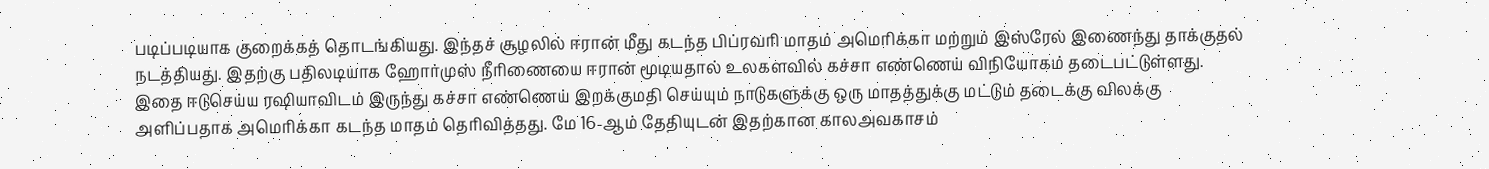படிப்படியாக குறைக்கத் தொடங்கியது. இந்தச் சூழலில் ஈரான் மீது கடந்த பிப்ரவரி மாதம் அமெரிக்கா மற்றும் இஸ்ரேல் இணைந்து தாக்குதல் நடத்தியது. இதற்கு பதிலடியாக ஹோர்முஸ் நீரிணையை ஈரான் மூடியதால் உலகளவில் கச்சா எண்ணெய் விநியோகம் தடைபட்டுள்ளது.
இதை ஈடுசெய்ய ரஷியாவிடம் இருந்து கச்சா எண்ணெய் இறக்குமதி செய்யும் நாடுகளுக்கு ஒரு மாதத்துக்கு மட்டும் தடைக்கு விலக்கு அளிப்பதாக அமெரிக்கா கடந்த மாதம் தெரிவித்தது. மே 16-ஆம் தேதியுடன் இதற்கான காலஅவகாசம்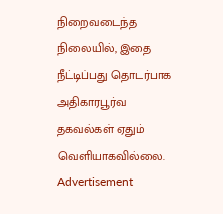நிறைவடைந்த நிலையில், இதை நீட்டிப்பது தொடர்பாக அதிகாரபூர்வ தகவல்கள் ஏதும் வெளியாகவில்லை.
Advertisement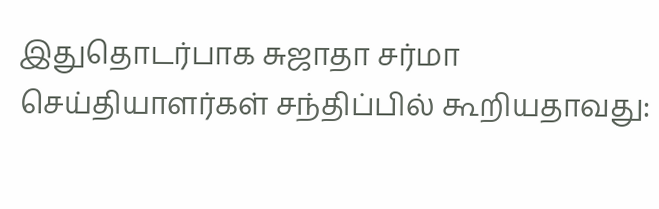இதுதொடர்பாக சுஜாதா சர்மா செய்தியாளர்கள் சந்திப்பில் கூறியதாவது: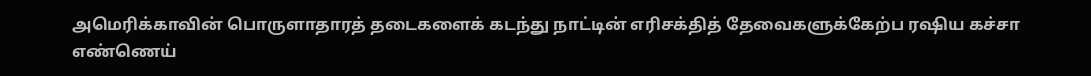அமெரிக்காவின் பொருளாதாரத் தடைகளைக் கடந்து நாட்டின் எரிசக்தித் தேவைகளுக்கேற்ப ரஷிய கச்சா எண்ணெய்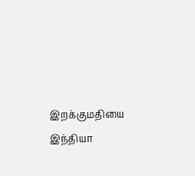இறக்குமதியை இந்தியா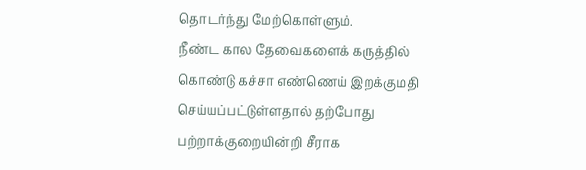தொடர்ந்து மேற்கொள்ளும்.
நீண்ட கால தேவைகளைக் கருத்தில் கொண்டு கச்சா எண்ணெய் இறக்குமதி செய்யப்பட்டுள்ளதால் தற்போது பற்றாக்குறையின்றி சீராக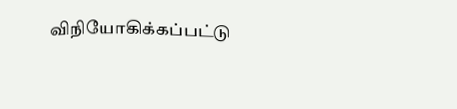விநியோகிக்கப்பட்டு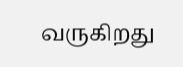வருகிறது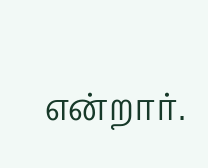என்றார்.